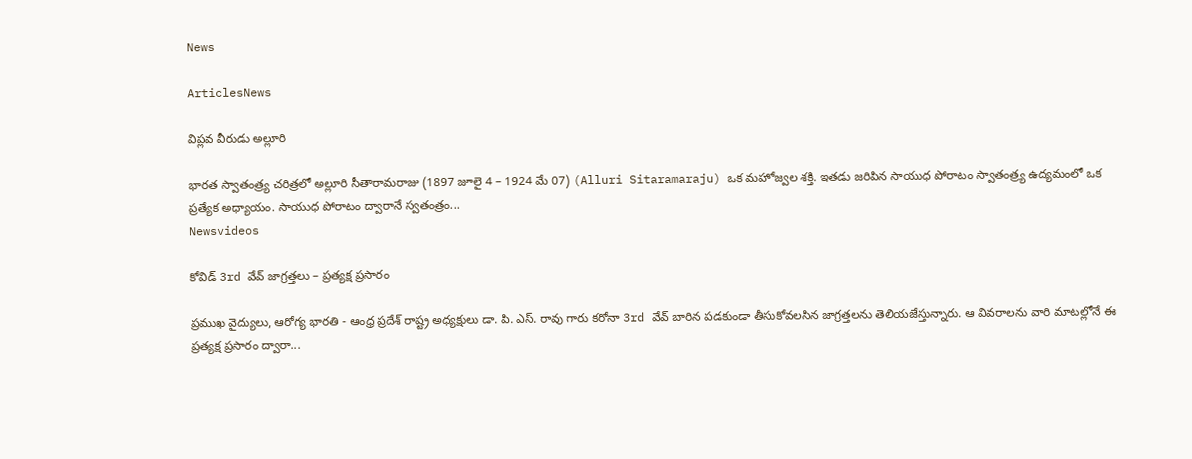News

ArticlesNews

విప్లవ వీరుడు అల్లూరి

భారత స్వాతంత్ర్య చరిత్రలో అల్లూరి సీతారామరాజు (1897 జూలై 4 – 1924 మే 07) (Alluri Sitaramaraju) ఒక మహోజ్వల శక్తి. ఇతడు జరిపిన సాయుధ పోరాటం స్వాతంత్ర్య ఉద్యమంలో ఒక ప్రత్యేక అధ్యాయం. సాయుధ పోరాటం ద్వారానే స్వతంత్రం...
Newsvideos

కోవిడ్ 3rd వేవ్ జాగ్రత్తలు – ప్రత్యక్ష ప్రసారం

ప్రముఖ వైద్యులు, ఆరోగ్య భారతి - ఆంధ్ర ప్రదేశ్ రాష్ట్ర అధ్యక్షులు డా. పి. ఎస్. రావు గారు కరోనా 3rd వేవ్ బారిన పడకుండా తీసుకోవలసిన జాగ్రత్తలను తెలియజేస్తున్నారు. ఆ వివరాలను వారి మాటల్లోనే ఈ ప్రత్యక్ష ప్రసారం ద్వారా...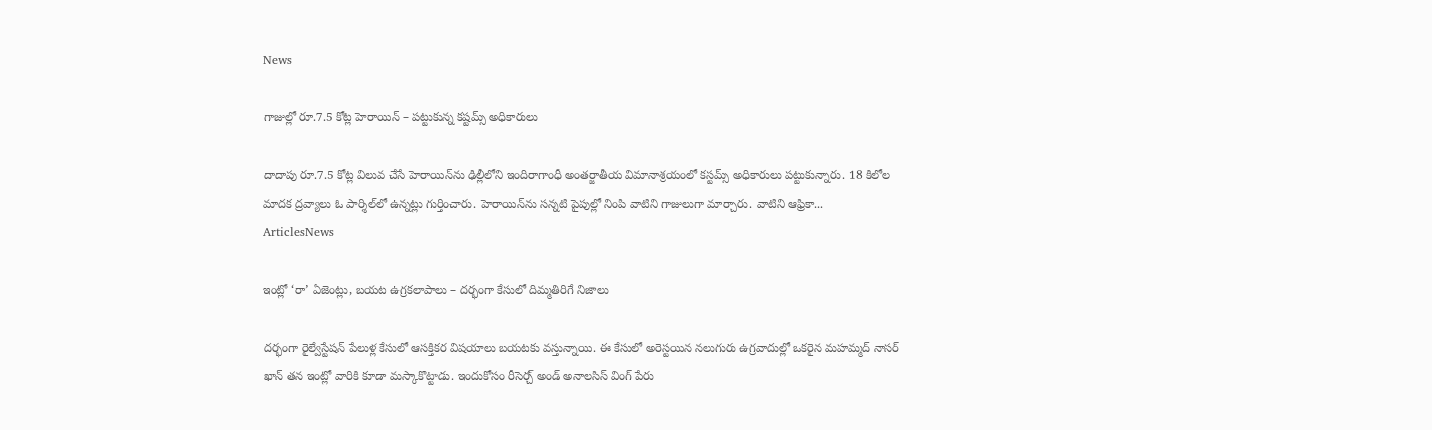News

గాజుల్లో రూ.7.5 కోట్ల హెరాయిన్‌ – పట్టుకున్న కష్టమ్స్ అధికారులు

దాదాపు రూ.7.5 కోట్ల విలువ చేసే హెరాయిన్‌ను ఢిల్లీలోని ఇందిరాగాంధీ అంతర్జాతీయ విమానాశ్రయంలో కస్టమ్స్‌ అధికారులు పట్టుకున్నారు. 18 కిలోల మాదక ద్రవ్యాలు ఓ పార్శిల్‌లో ఉన్నట్లు గుర్తించారు. హెరాయిన్‌ను సన్నటి పైపుల్లో నింపి వాటిని గాజులుగా మార్చారు. వాటిని ఆఫ్రికా...
ArticlesNews

ఇంట్లో ‘రా’ ఏజెంట్లు, బయట ఉగ్రకలాపాలు – దర్భంగా కేసులో దిమ్మతిరిగే నిజాలు

దర్భంగా రైల్వేస్టేషన్‌ పేలుళ్ల కేసులో ఆసక్తికర విషయాలు బయటకు వస్తున్నాయి. ఈ కేసులో అరెస్టయిన నలుగురు ఉగ్రవాదుల్లో ఒకరైన మహమ్మద్‌ నాసర్‌ ఖాన్‌ తన ఇంట్లో వారికి కూడా మస్కాకొట్టాడు. ఇందుకోసం రీసెర్చ్‌ అండ్‌ అనాలసిస్‌ వింగ్‌ పేరు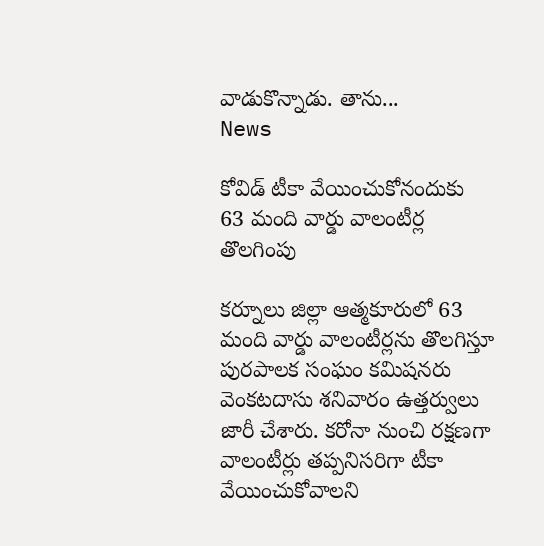వాడుకొన్నాడు. తాను...
News

కోవిడ్‌ టీకా వేయించుకోనందుకు 63 మంది వార్డు వాలంటీర్ల తొలగింపు

కర్నూలు జిల్లా ఆత్మకూరులో 63 మంది వార్డు వాలంటీర్లను తొలగిస్తూ పురపాలక సంఘం కమిషనరు వెంకటదాసు శనివారం ఉత్తర్వులు జారీ చేశారు. కరోనా నుంచి రక్షణగా వాలంటీర్లు తప్పనిసరిగా టీకా వేయించుకోవాలని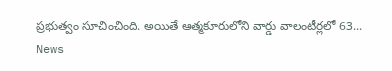ప్రభుత్వం సూచించింది. అయితే ఆత్మకూరులోని వార్డు వాలంటీర్లలో 63...
News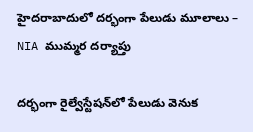హైదరాబాదులో దర్భంగా పేలుడు మూలాలు – NIA ముమ్మర దర్యాప్తు

దర్భంగా రైల్వేస్టేషన్‌లో పేలుడు వెనుక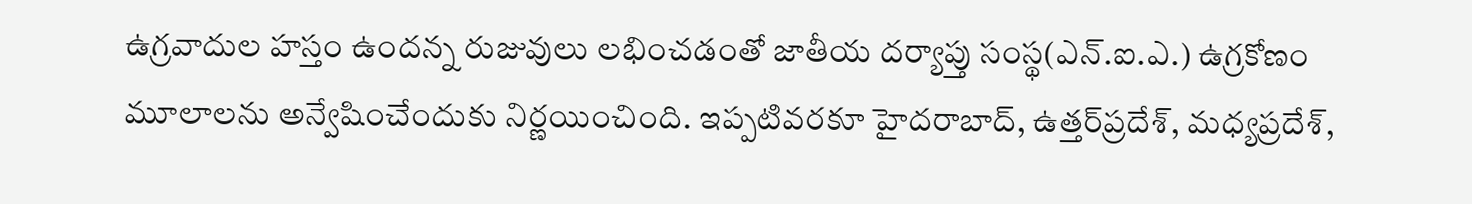ఉగ్రవాదుల హస్తం ఉందన్న రుజువులు లభించడంతో జాతీయ దర్యాప్తు సంస్థ(ఎన్‌.ఐ.ఎ.) ఉగ్రకోణం మూలాలను అన్వేషించేందుకు నిర్ణయించింది. ఇప్పటివరకూ హైదరాబాద్‌, ఉత్తర్‌ప్రదేశ్‌, మధ్యప్రదేశ్‌,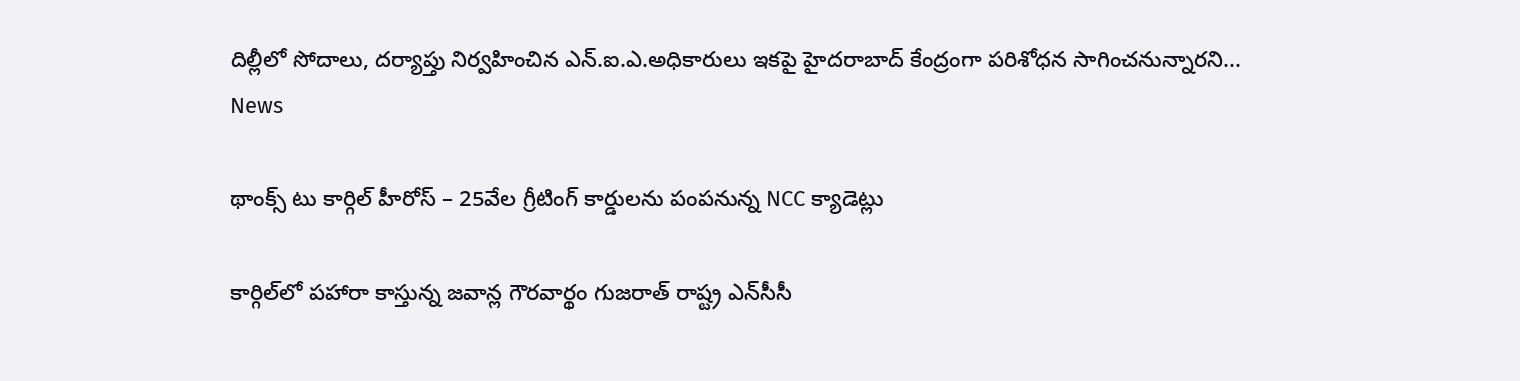దిల్లీలో సోదాలు, దర్యాప్తు నిర్వహించిన ఎన్‌.ఐ.ఎ.అధికారులు ఇకపై హైదరాబాద్‌ కేంద్రంగా పరిశోధన సాగించనున్నారని...
News

థాంక్స్‌ టు కార్గిల్‌ హీరోస్‌ – 25వేల గ్రీటింగ్‌ కార్డులను పంపనున్న NCC క్యాడెట్లు

కార్గిల్‌లో పహారా కాస్తున్న జవాన్ల గౌరవార్థం గుజరాత్‌ రాష్ట్ర ఎన్‌సీసీ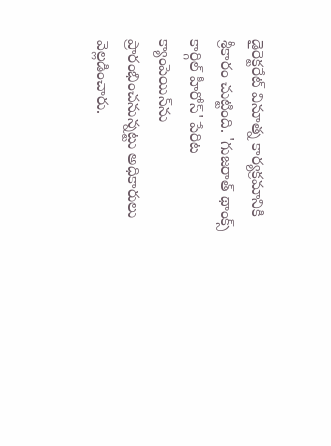డైరెక్టరేట్‌ వినూత్న కార్యక్రమానికి శ్రీకారం చుట్టింది. 'గుజరాత్‌ థాంక్స్‌ కార్గిల్‌ హీరోస్‌' పేరిట క్యాంపెయిన్‌ను ప్రారంభించనున్నట్టు అధికారులు వెల్లడించారు.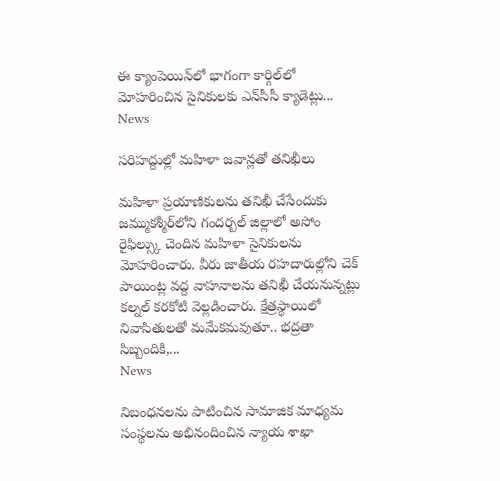ఈ క్యాంపెయిన్‌లో భాగంగా కార్గిల్‌లో మోహరించిన సైనికులకు ఎన్‌సీసీ క్యాడెట్లు...
News

సరిహద్దుల్లో మహిళా జవాన్లతో తనిఖీలు

మహిళా ప్రయాణికులను తనిఖీ చేసేందుకు జమ్ముకశ్మీర్‌లోని గందర్బల్‌ జిల్లాలో అసోం రైఫిల్స్కు చెందిన మహిళా సైనికులను మోహరించారు. వీరు జాతీయ రహదారుల్లోని చెక్ పాయింట్ల వద్ద వాహనాలను తనిఖీ చేయనున్నట్లు కల్నల్ కరకోటి వెల్లడించారు. క్షేత్రస్థాయిలో నివాసితులతో మమేకమవుతూ.. భద్రతా సిబ్బందికి,...
News

నిబంధనలను పాటించిన సామాజిక మాధ్యమ సంస్థలను అభినందించిన న్యాయ శాఖా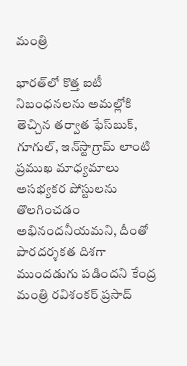మంత్రి

భారత్‌లో కొత్త ఐటీ నిబంధనలను అమల్లోకి తెచ్చిన తర్వాత ఫేస్‌బుక్‌, గూగుల్‌, ఇన్‌స్టాగ్రామ్‌ లాంటి ప్రముఖ మాధ్యమాలు అసభ్యకర పోస్టులను తొలగించడం అభినందనీయమని, దీంతో పారదర్శకత దిశగా ముందడుగు పడిందని కేంద్ర మంత్రి రవిశంకర్‌ ప్రసాద్‌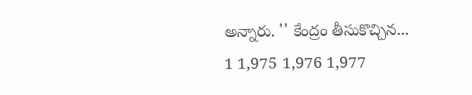అన్నారు. '' కేంద్రం తీసుకొచ్చిన...
1 1,975 1,976 1,977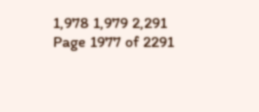1,978 1,979 2,291
Page 1977 of 2291